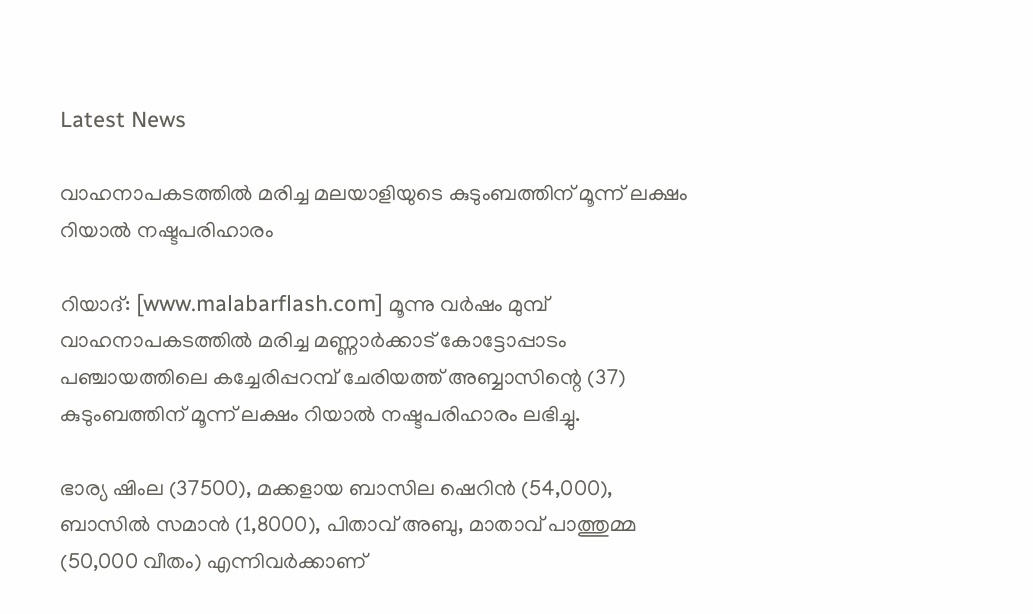Latest News

വാഹനാപകടത്തില്‍ മരിച്ച മലയാളിയുടെ കുടുംബത്തിന് മൂന്ന് ലക്ഷം റിയാല്‍ നഷ്ടപരിഹാരം

റിയാദ്: [www.malabarflash.com] മൂന്നു വര്‍ഷം മുമ്പ് വാഹനാപകടത്തില്‍ മരിച്ച മണ്ണാര്‍ക്കാട് കോട്ടോപ്പാടം പഞ്ചായത്തിലെ കച്ചേരിപ്പറമ്പ് ചേരിയത്ത് അബ്ബാസിന്റെ (37) കുടുംബത്തിന് മൂന്ന് ലക്ഷം റിയാല്‍ നഷ്ടപരിഹാരം ലഭിച്ചു.

ഭാര്യ ഷിംല (37500), മക്കളായ ബാസില ഷെറിന്‍ (54,000), ബാസില്‍ സമാന്‍ (1,8000), പിതാവ് അബു, മാതാവ് പാത്തുമ്മ (50,000 വീതം) എന്നിവര്‍ക്കാണ്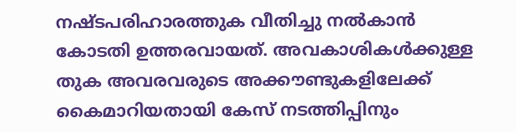നഷ്ടപരിഹാരത്തുക വീതിച്ചു നല്‍കാന്‍ കോടതി ഉത്തരവായത്. അവകാശികള്‍ക്കുള്ള തുക അവരവരുടെ അക്കൗണ്ടുകളിലേക്ക് കൈമാറിയതായി കേസ് നടത്തിപ്പിനും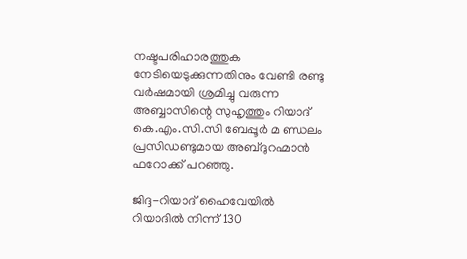നഷ്ടപരിഹാരത്തുക നേടിയെടുക്കുന്നതിനും വേണ്ടി രണ്ടു വര്‍ഷമായി ശ്രമിച്ചു വരുന്ന അബ്ബാസിന്റെ സുഹൃത്തും റിയാദ് കെ.എം.സി.സി ബേപ്പൂര്‍ മ ണ്ഡലം പ്രസിഡണ്ടുമായ അബ്ദുറഹ്മാന്‍ ഫറോക്ക് പറഞ്ഞു.

ജിദ്ദ-റിയാദ് ഹൈവേയില്‍ റിയാദില്‍ നിന്ന് 130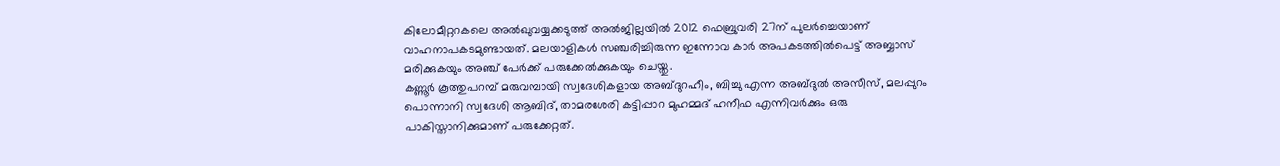കിലോമീറ്ററകലെ അല്‍ഖുവയ്യക്കടുത്ത് അല്‍ജില്ലയില്‍ 2012 ഫെബ്രുവരി 27ന് പുലര്‍ച്ചെയാണ് വാഹനാപകടമുണ്ടായത്. മലയാളികള്‍ സഞ്ചരിച്ചിരുന്ന ഇന്നോവ കാര്‍ അപകടത്തില്‍പെട്ട് അബ്ബാസ് മരിക്കുകയും അഞ്ച് പേര്‍ക്ക് പരുക്കേല്‍ക്കുകയും ചെയ്തു.
കണ്ണൂര്‍ കൂത്തുപറമ്പ് മരുവമ്പായി സ്വദേശികളായ അബ്ദുറഹീം, ബിച്ചു എന്ന അബ്ദുല്‍ അസീസ്, മലപ്പുറം പൊന്നാനി സ്വദേശി ആബിദ്, താമരശേരി കട്ടിപ്പാറ മുഹമ്മദ് ഹനീഫ എന്നിവര്‍ക്കും ഒരു പാകിസ്താനിക്കുമാണ് പരുക്കേറ്റത്.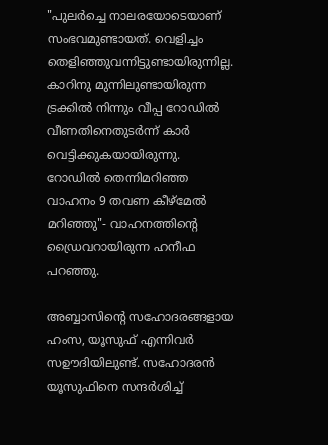"പുലര്‍ച്ചെ നാലരയോടെയാണ് സംഭവമുണ്ടായത്. വെളിച്ചം തെളിഞ്ഞുവന്നിട്ടുണ്ടായിരുന്നില്ല. കാറിനു മുന്നിലുണ്ടായിരുന്ന ട്രക്കില്‍ നിന്നും വീപ്പ റോഡില്‍ വീണതിനെതുടര്‍ന്ന് കാര്‍ വെട്ടിക്കുകയായിരുന്നു. റോഡില്‍ തെന്നിമറിഞ്ഞ വാഹനം 9 തവണ കീഴ്‌മേല്‍ മറിഞ്ഞു"- വാഹനത്തിന്റെ ഡ്രൈവറായിരുന്ന ഹനീഫ പറഞ്ഞു.

അബ്ബാസിന്റെ സഹോദരങ്ങളായ ഹംസ, യൂസുഫ് എന്നിവര്‍ സഊദിയിലുണ്ട്. സഹോദരന്‍ യൂസുഫിനെ സന്ദര്‍ശിച്ച്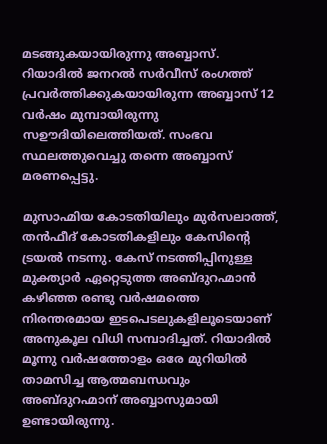മടങ്ങുകയായിരുന്നു അബ്ബാസ്. റിയാദില്‍ ജനറല്‍ സര്‍വീസ് രംഗത്ത് പ്രവര്‍ത്തിക്കുകയായിരുന്ന അബ്ബാസ് 12 വര്‍ഷം മുമ്പായിരുന്നു സഊദിയിലെത്തിയത്. സംഭവ സ്ഥലത്തുവെച്ചു തന്നെ അബ്ബാസ് മരണപ്പെട്ടു.

മുസാഹ്മിയ കോടതിയിലും മുര്‍സലാത്ത്, തന്‍ഫീദ് കോടതികളിലും കേസിന്റെ ട്രയല്‍ നടന്നു. കേസ് നടത്തിപ്പിനുള്ള മുക്ത്യാര്‍ ഏറ്റെടുത്ത അബ്ദുറഹ്മാന്‍ കഴിഞ്ഞ രണ്ടു വര്‍ഷമത്തെ നിരന്തരമായ ഇടപെടലുകളിലൂടെയാണ് അനുകൂല വിധി സമ്പാദിച്ചത്. റിയാദില്‍ മൂന്നു വര്‍ഷത്തോളം ഒരേ മുറിയില്‍ താമസിച്ച ആത്മബന്ധവും അബ്ദുറഹ്മാന് അബ്ബാസുമായി ഉണ്ടായിരുന്നു.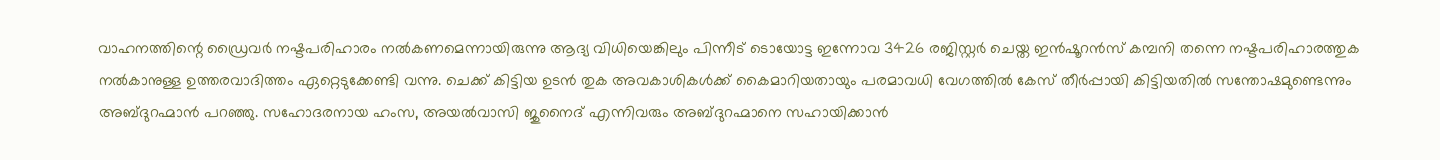വാഹനത്തിന്റെ ഡ്രൈവര്‍ നഷ്ടപരിഹാരം നല്‍കണമെന്നായിരുന്നു ആദ്യ വിധിയെങ്കിലും പിന്നീട് ടൊയോട്ട ഇന്നോവ 3426 രജിസ്റ്റര്‍ ചെയ്ത ഇന്‍ഷൂറന്‍സ് കമ്പനി തന്നെ നഷ്ടപരിഹാരത്തുക നല്‍കാനുള്ള ഉത്തരവാദിത്തം ഏറ്റെടുക്കേണ്ടി വന്നു. ചെക്ക് കിട്ടിയ ഉടന്‍ തുക അവകാശികള്‍ക്ക് കൈമാറിയതായും പരമാവധി വേഗത്തില്‍ കേസ് തീര്‍പ്പായി കിട്ടിയതില്‍ സന്തോഷമുണ്ടെന്നും അബ്ദുറഹ്മാന്‍ പറഞ്ഞു. സഹോദരനായ ഹംസ, അയല്‍വാസി ജുനൈദ് എന്നിവരും അബ്ദുറഹ്മാനെ സഹായിക്കാന്‍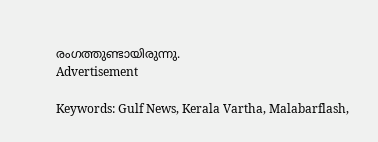രംഗത്തുണ്ടായിരുന്നു.
Advertisement

Keywords: Gulf News, Kerala Vartha, Malabarflash,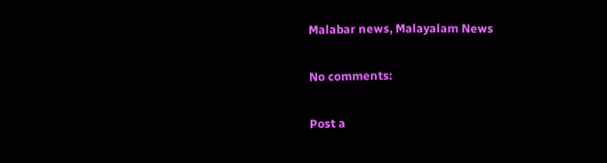Malabar news, Malayalam News

No comments:

Post a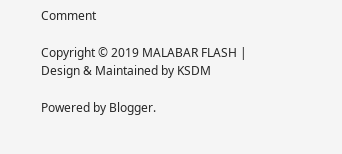Comment

Copyright © 2019 MALABAR FLASH | Design & Maintained by KSDM

Powered by Blogger.